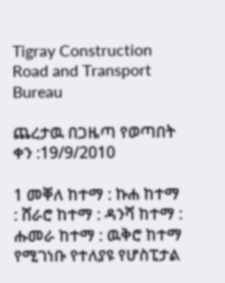Tigray Construction Road and Transport Bureau

ጨረታዉ በጋዜጣ የወጣበት ቀን :19/9/2010

1 መቐለ ከተማ : ኩሐ ከተማ : ሸራሮ ከተማ : ዳንሻ ከተማ : ሑመራ ከተማ : ዉቅሮ ከተማ የሚገነቡ የተለያዩ የሆስፒታል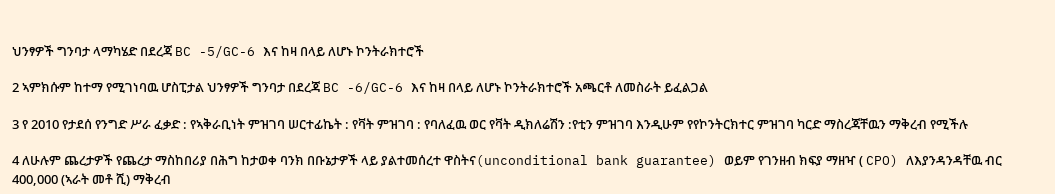ህንፃዎች ግንባታ ላማካሄድ በደረጃ BC -5/GC-6 እና ከዛ በላይ ለሆኑ ኮንትራክተሮች

2 ኣምክሱም ከተማ የሚገነባዉ ሆስፒታል ህንፃዎች ግንባታ በደረጃ BC -6/GC-6 እና ከዛ በላይ ለሆኑ ኮንትራክተሮች አጫርቶ ለመስራት ይፈልጋል

3 የ 2010 የታደሰ የንግድ ሥራ ፈቃድ : የኣቅራቢነት ምዝገባ ሠርተፊኬት : የቫት ምዝገባ : የባለፈዉ ወር የቫት ዲክለሬሽን :የቲን ምዝገባ እንዲሁም የየኮንትርክተር ምዝገባ ካርድ ማስረጃቸዉን ማቅረብ የሚችሉ

4 ለሁሉም ጨረታዎች የጨረታ ማስከበሪያ በሕግ ከታወቀ ባንክ በቡኔታዎች ላይ ያልተመሰረተ ዋስትና(unconditional bank guarantee) ወይም የገንዘብ ክፍያ ማዘዣ ( CPO) ለእያንዳንዳቸዉ ብር 400,000 (ኣራት መቶ ሺ) ማቅረብ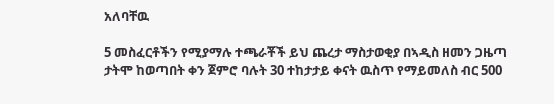አለባቸዉ

5 መስፈርቶችን የሚያማሉ ተጫራቾች ይህ ጨረታ ማስታወቂያ በኣዲስ ዘመን ጋዜጣ ታትሞ ከወጣበት ቀን ጀምሮ ባሉት 30 ተከታታይ ቀናት ዉስጥ የማይመለስ ብር 500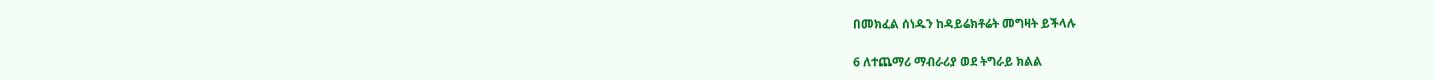በመክፈል ሰነዱን ከዳይሬክቶሬት መግዛት ይችላሉ

6 ለተጨማሪ ማብራሪያ ወደ ትግራይ ክልል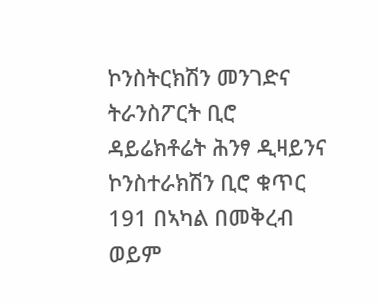ኮንስትርክሽን መንገድና ትራንስፖርት ቢሮ ዳይሬክቶሬት ሕንፃ ዲዛይንና ኮንስተራክሽን ቢሮ ቁጥር 191 በኣካል በመቅረብ ወይም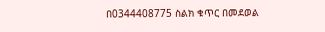በ0344408775 ስልክ ቁጥር በመደወል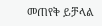መጠየቅ ይቻላል